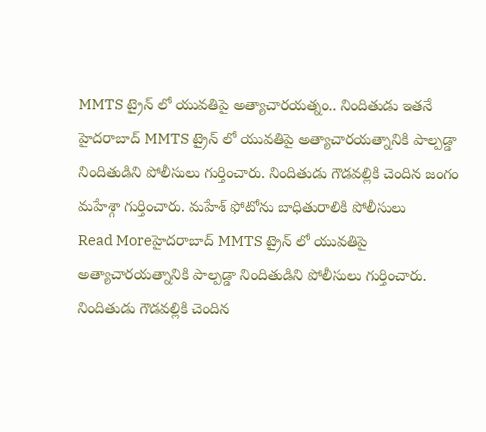MMTS ట్రైన్ లో యువతిపై అత్యాచారయత్నం.. నిందితుడు ఇతనే
హైదరాబాద్ MMTS ట్రైన్ లో యువతిపై అత్యాచారయత్నానికి పాల్పడ్డా నిందితుడిని పోలీసులు గుర్తించారు. నిందితుడు గౌడవల్లికి చెందిన జంగం మహేశ్గా గుర్తించారు. మహేశ్ ఫోటోను బాధితురాలికి పోలీసులు
Read Moreహైదరాబాద్ MMTS ట్రైన్ లో యువతిపై అత్యాచారయత్నానికి పాల్పడ్డా నిందితుడిని పోలీసులు గుర్తించారు. నిందితుడు గౌడవల్లికి చెందిన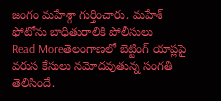జంగం మహేశ్గా గుర్తించారు. మహేశ్ ఫోటోను బాధితురాలికి పోలీసులు
Read Moreతెలంగాణలో బెట్టింగ్ యాప్లపై వరుస కేసులు నమోదవుతున్న సంగతి తెలిసిందే.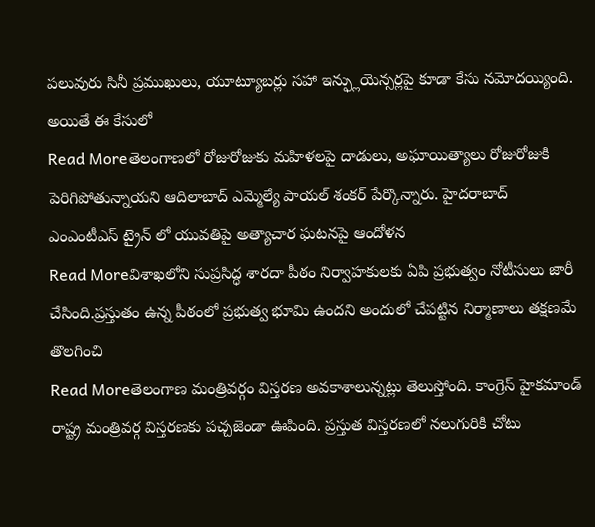పలువురు సినీ ప్రముఖులు, యూట్యూబర్లు సహా ఇన్ఫ్లుయెన్సర్లపై కూడా కేసు నమోదయ్యింది. అయితే ఈ కేసులో
Read Moreతెలంగాణలో రోజురోజుకు మహిళలపై దాడులు, అఘాయిత్యాలు రోజురోజుకి పెరిగిపోతున్నాయని ఆదిలాబాద్ ఎమ్మెల్యే పాయల్ శంకర్ పేర్కొన్నారు. హైదరాబాద్ ఎంఎంటీఎస్ ట్రైన్ లో యువతిపై అత్యాచార ఘటనపై ఆందోళన
Read Moreవిశాఖలోని సుప్రసిద్ధ శారదా పీఠం నిర్వాహకులకు ఏపి ప్రభుత్వం నోటీసులు జారీ చేసింది.ప్రస్తుతం ఉన్న పీఠంలో ప్రభుత్వ భూమి ఉందని అందులో చేపట్టిన నిర్మాణాలు తక్షణమే తొలగించి
Read Moreతెలంగాణ మంత్రివర్గం విస్తరణ అవకాశాలున్నట్లు తెలుస్తోంది. కాంగ్రెస్ హైకమాండ్ రాష్ట్ర మంత్రివర్గ విస్తరణకు పచ్చజెండా ఊపింది. ప్రస్తుత విస్తరణలో నలుగురికి చోటు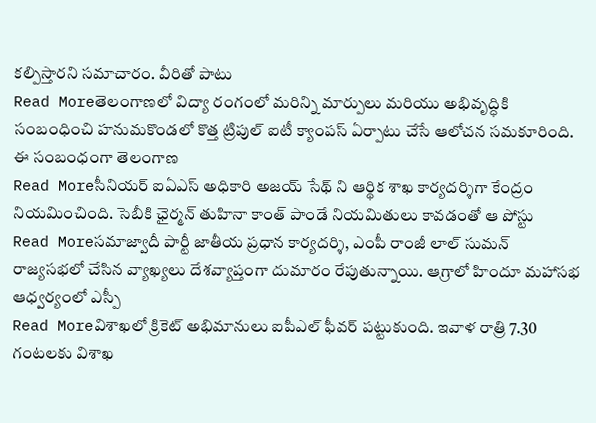కల్పిస్తారని సమాచారం. వీరితో పాటు
Read Moreతెలంగాణలో విద్యా రంగంలో మరిన్ని మార్పులు మరియు అభివృద్ధికి సంబంధించి హనుమకొండలో కొత్త ట్రిపుల్ ఐటీ క్యాంపస్ ఏర్పాటు చేసే ఆలోచన సమకూరింది. ఈ సంబంధంగా తెలంగాణ
Read Moreసీనియర్ ఐఏఎస్ అధికారి అజయ్ సేథ్ ని ఆర్థిక శాఖ కార్యదర్శిగా కేంద్రం నియమించింది. సెబీకి ఛైర్మన్ తుహినా కాంత్ పాండే నియమితులు కావడంతో ఆ పోస్టు
Read Moreసమాజ్వాదీ పార్టీ జాతీయ ప్రధాన కార్యదర్శి, ఎంపీ రాంజీ లాల్ సుమన్ రాజ్యసభలో చేసిన వ్యాఖ్యలు దేశవ్యాప్తంగా దుమారం రేపుతున్నాయి. ఆగ్రాలో హిందూ మహాసభ ఆధ్వర్యంలో ఎస్పీ
Read Moreవిశాఖలో క్రికెట్ అభిమానులు ఐపీఎల్ ఫీవర్ పట్టుకుంది. ఇవాళ రాత్రి 7.30 గంటలకు విశాఖ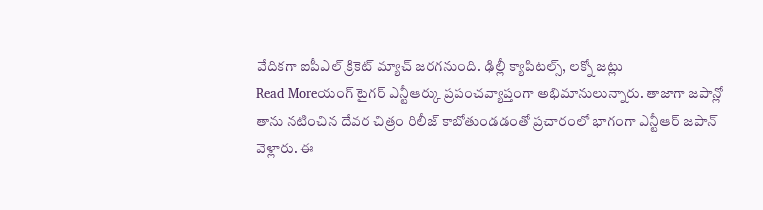వేదికగా ఐపీఎల్ క్రికెట్ మ్యాచ్ జరగనుంది. ఢిల్లీ క్యాపిటల్స్, లక్నో జట్లు
Read Moreయంగ్ టైగర్ ఎన్టీఆర్కు ప్రపంచవ్యాప్తంగా అభిమానులున్నారు. తాజాగా జపాన్లో తాను నటించిన దేవర చిత్రం రిలీజ్ కాబోతుండడంతో ప్రచారంలో భాగంగా ఎన్టీఆర్ జపాన్ వెళ్లారు. ఈ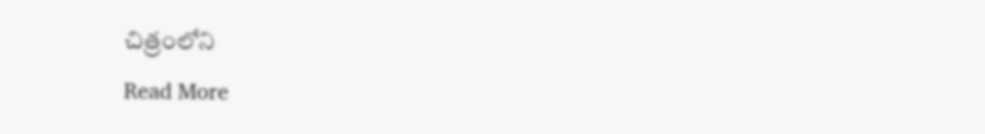చిత్రంలోని
Read More